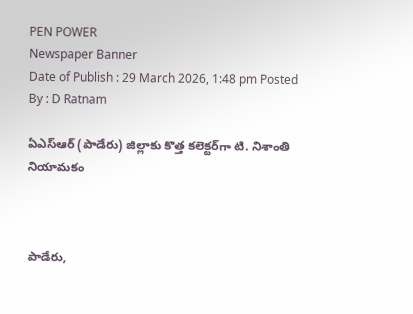PEN POWER
Newspaper Banner
Date of Publish : 29 March 2026, 1:48 pm Posted By : D Ratnam

ఏఎస్‌ఆర్ (పాడేరు) జిల్లాకు కొత్త కలెక్టర్‌గా టి. నిశాంతి నియామకం



పాడేరు,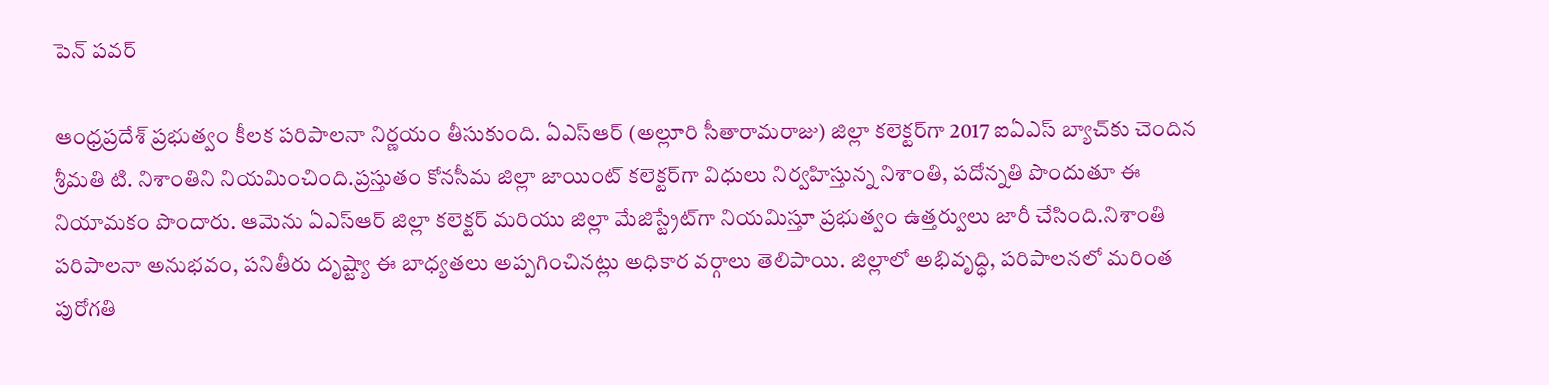పెన్ పవర్

ఆంధ్రప్రదేశ్ ప్రభుత్వం కీలక పరిపాలనా నిర్ణయం తీసుకుంది. ఏఎస్‌ఆర్ (అల్లూరి సీతారామరాజు) జిల్లా కలెక్టర్‌గా 2017 ఐఏఎస్ బ్యాచ్‌కు చెందిన శ్రీమతి టి. నిశాంతిని నియమించింది.ప్రస్తుతం కోనసీమ జిల్లా జాయింట్ కలెక్టర్‌గా విధులు నిర్వహిస్తున్న నిశాంతి, పదోన్నతి పొందుతూ ఈ నియామకం పొందారు. ఆమెను ఏఎస్‌ఆర్ జిల్లా కలెక్టర్ మరియు జిల్లా మేజిస్ట్రేట్‌గా నియమిస్తూ ప్రభుత్వం ఉత్తర్వులు జారీ చేసింది.నిశాంతి పరిపాలనా అనుభవం, పనితీరు దృష్ట్యా ఈ బాధ్యతలు అప్పగించినట్లు అధికార వర్గాలు తెలిపాయి. జిల్లాలో అభివృద్ధి, పరిపాలనలో మరింత పురోగతి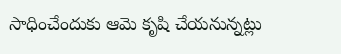సాధించేందుకు ఆమె కృషి చేయనున్నట్లు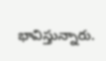భావిస్తున్నారు.